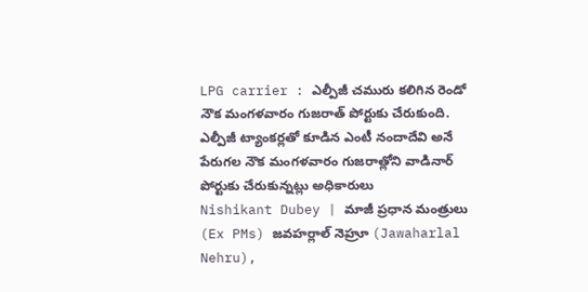LPG carrier : ఎల్పీజీ చమురు కలిగిన రెండో నౌక మంగళవారం గుజరాత్ పోర్టుకు చేరుకుంది. ఎల్పీజీ ట్యాంకర్లతో కూడిన ఎంటీ నందాదేవి అనే పేరుగల నౌక మంగళవారం గుజరాత్లోని వాడినార్ పోర్టుకు చేరుకున్నట్లు అధికారులు
Nishikant Dubey | మాజీ ప్రధాన మంత్రులు (Ex PMs) జవహర్లాల్ నెహ్రూ (Jawaharlal Nehru),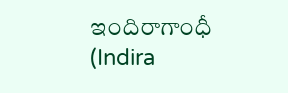ఇందిరాగాంధీ (Indira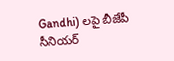Gandhi) లపై బీజేపీ సీనియర్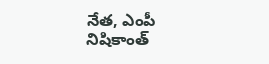నేత, ఎంపీ నిషికాంత్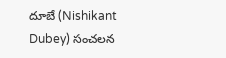దూబే (Nishikant Dubey) సంచలన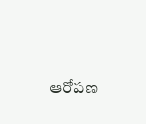ఆరోపణ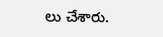లు చేశారు.